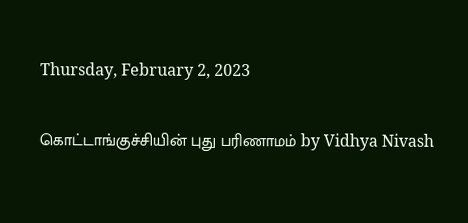Thursday, February 2, 2023

கொட்டாங்குச்சியின் புது பரிணாமம் by Vidhya Nivash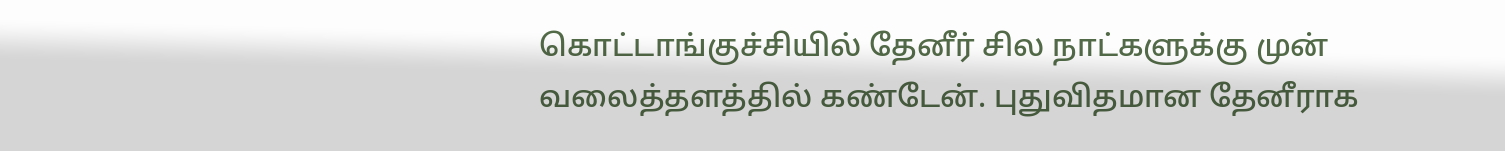கொட்டாங்குச்சியில் தேனீர் சில நாட்களுக்கு முன் வலைத்தளத்தில் கண்டேன். புதுவிதமான தேனீராக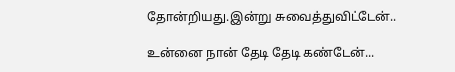தோன்றியது.இன்று சுவைத்துவிட்டேன்..

உன்னை நான் தேடி தேடி கண்டேன்...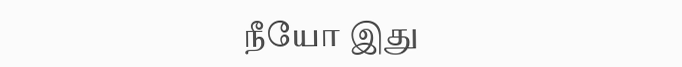நீயோ இது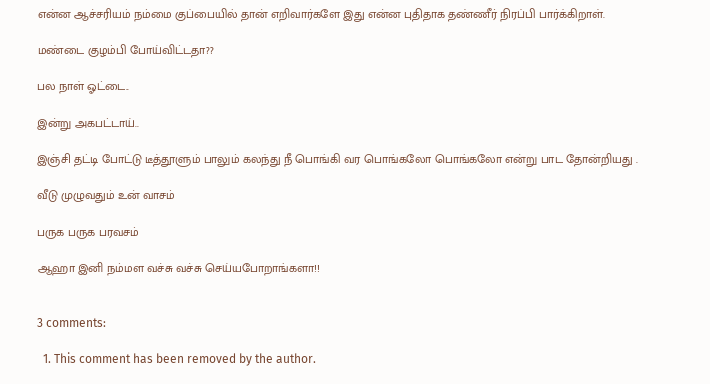என்ன ஆச்சரியம் நம்மை குப்பையில் தான் எறிவார்களே இது என்ன புதிதாக தண்ணீர் நிரப்பி பார்க்கிறாள்.

மண்டை குழம்பி போய்விட்டதா??

பல நாள் ஓட்டை..

இன்று அகபட்டாய்..

இஞ்சி தட்டி போட்டு டீத்தூளும் பாலும் கலந்து நீ பொங்கி வர பொங்கலோ பொங்கலோ என்று பாட தோன்றியது .

வீடு முழுவதும் உன் வாசம்

பருக பருக பரவசம்

ஆஹா இனி நம்மள வச்சு வச்சு செய்யபோறாங்களா!!


3 comments:

  1. This comment has been removed by the author.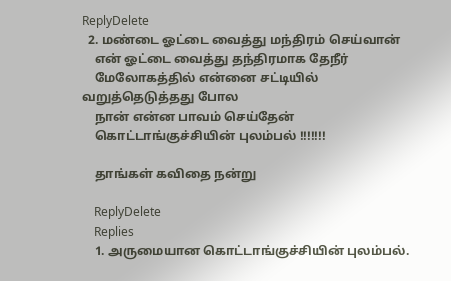ReplyDelete
  2. மண்டை ஓட்டை வைத்து மந்திரம் செய்வான்
    என் ஓட்டை வைத்து தந்திரமாக தேநீர்
    மேலோகத்தில் என்னை சட்டியில் வறுத்தெடுத்தது போல
    நான் என்ன பாவம் செய்தேன்
    கொட்டாங்குச்சியின் புலம்பல் !!!!!!!

    தாங்கள் கவிதை நன்று

    ReplyDelete
    Replies
    1. அருமையான கொட்டாங்குச்சியின் புலம்பல்.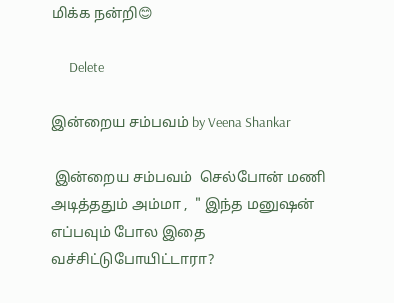மிக்க நன்றி😊

      Delete

இன்றைய சம்பவம் by Veena Shankar

 இன்றைய சம்பவம்  செல்போன் மணி அடித்ததும் அம்மா ,  " இந்த மனுஷன் எப்பவும் போல இதை வச்சிட்டுபோயிட்டாரா?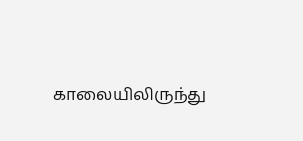காலையிலிருந்து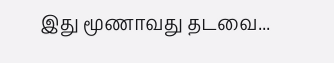இது மூணாவது தடவை...